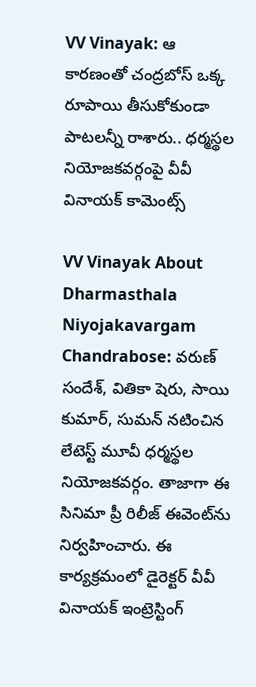VV Vinayak: ఆ కారణంతో చంద్రబోస్ ఒక్క రూపాయి తీసుకోకుండా పాటలన్నీ రాశారు.. ధర్మస్థల నియోజకవర్గంపై వీవీ వినాయక్ కామెంట్స్

VV Vinayak About Dharmasthala Niyojakavargam Chandrabose: వరుణ్ సందేశ్, వితికా షెరు, సాయి కుమార్, సుమన్ నటించిన లేటెస్ట్ మూవీ ధర్మస్థల నియోజకవర్గం. తాజాగా ఈ సినిమా ప్రీ రిలీజ్ ఈవెంట్‌ను నిర్వహించారు. ఈ కార్యక్రమంలో డైరెక్టర్ వీవీ వినాయక్ ఇంట్రెస్టింగ్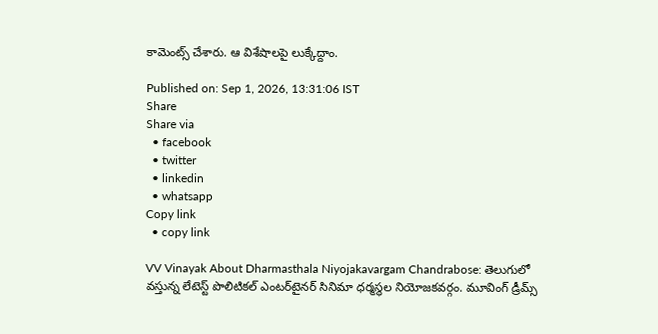కామెంట్స్ చేశారు. ఆ విశేషాలపై లుక్కేద్దాం.

Published on: Sep 1, 2026, 13:31:06 IST
Share
Share via
  • facebook
  • twitter
  • linkedin
  • whatsapp
Copy link
  • copy link

VV Vinayak About Dharmasthala Niyojakavargam Chandrabose: తెలుగులో వస్తున్న లేటెస్ట్ పొలిటికల్ ఎంటర్‌టైనర్ సినిమా ధర్మస్థల నియోజకవర్గం. మూవింగ్ డ్రీమ్స్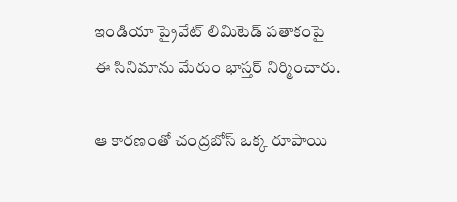ఇండియా ప్రైవేట్ లిమిటెడ్ పతాకంపై ఈ సినిమాను మేరుం భాస్తర్ నిర్మించారు.

ఆ కారణంతో చంద్రబోస్ ఒక్క రూపాయి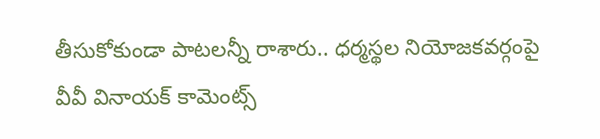తీసుకోకుండా పాటలన్నీ రాశారు.. ధర్మస్థల నియోజకవర్గంపై వీవీ వినాయక్ కామెంట్స్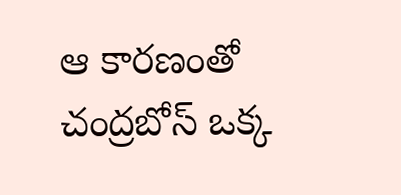ఆ కారణంతో చంద్రబోస్ ఒక్క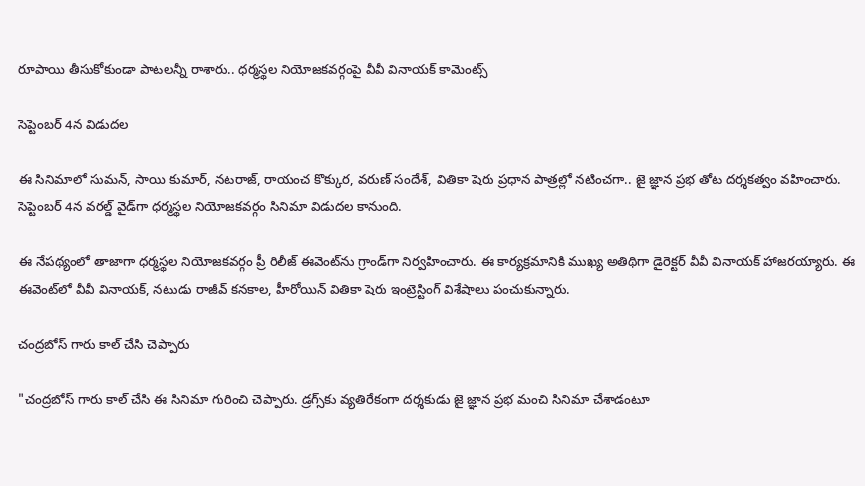రూపాయి తీసుకోకుండా పాటలన్నీ రాశారు.. ధర్మస్థల నియోజకవర్గంపై వీవీ వినాయక్ కామెంట్స్

సెప్టెంబర్ 4న విడుదల

ఈ సినిమాలో సుమన్, సాయి కుమార్, నటరాజ్, రాయంచ కొక్కుర, వరుణ్ సందేశ్, వితికా షెరు ప్రధాన పాత్రల్లో నటించగా.. జై జ్ఞాన ప్రభ తోట దర్శకత్వం వహించారు. సెప్టెంబర్ 4న వరల్డ్ వైడ్‌గా ధర్మస్థల నియోజకవర్గం సినిమా విడుదల కానుంది.

ఈ నేపథ్యంలో తాజాగా ధర్మస్థల నియోజకవర్గం ప్రీ రిలీజ్ ఈవెంట్‌ను గ్రాండ్‌గా నిర్వహించారు. ఈ కార్యక్రమానికి ముఖ్య అతిథిగా డైరెక్టర్ వీవీ వినాయక్ హాజరయ్యారు. ఈ ఈవెంట్‌లో వీవీ వినాయక్, నటుడు రాజీవ్ కనకాల, హీరోయిన్ వితికా షెరు ఇంట్రెస్టింగ్ విశేషాలు పంచుకున్నారు.

చంద్రబోస్ గారు కాల్ చేసి చెప్పారు

"చంద్రబోస్ గారు కాల్ చేసి ఈ సినిమా గురించి చెప్పారు. డ్రగ్స్‌కు వ్యతిరేకంగా దర్శకుడు జై జ్ఞాన ప్రభ మంచి సినిమా చేశాడంటూ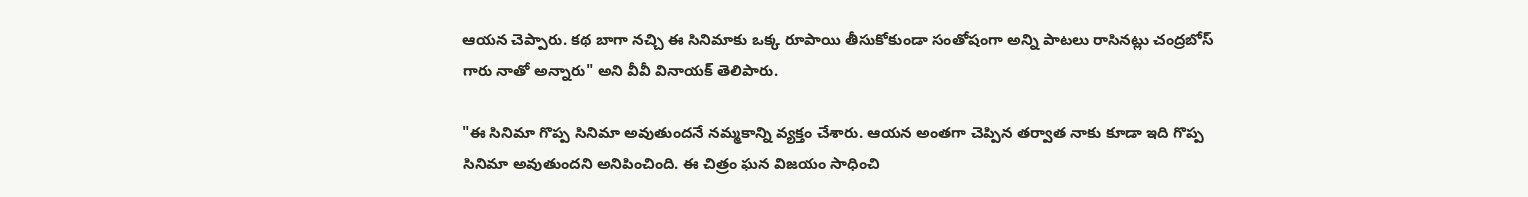ఆయన చెప్పారు. కథ బాగా నచ్చి ఈ సినిమాకు ఒక్క రూపాయి తీసుకోకుండా సంతోషంగా అన్ని పాటలు రాసినట్లు చంద్రబోస్ గారు నాతో అన్నారు" అని వీవీ వినాయక్ తెలిపారు.

"ఈ సినిమా గొప్ప సినిమా అవుతుందనే నమ్మకాన్ని వ్యక్తం చేశారు. ఆయన అంతగా చెప్పిన తర్వాత నాకు కూడా ఇది గొప్ప సినిమా అవుతుందని అనిపించింది. ఈ చిత్రం ఘన విజయం సాధించి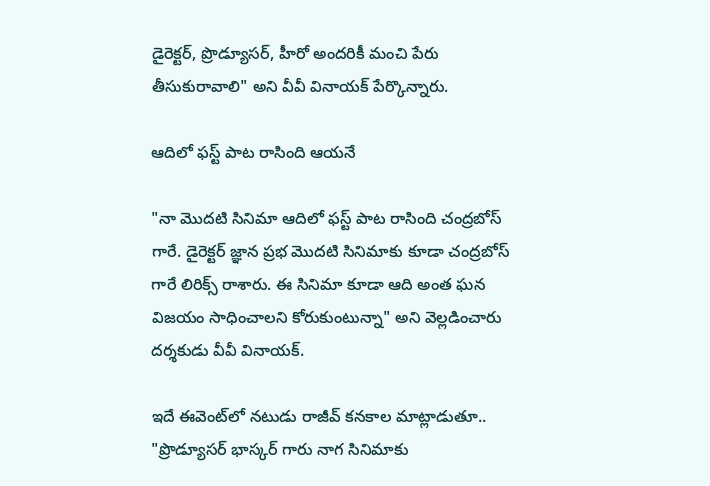డైరెక్టర్, ప్రొడ్యూసర్, హీరో అందరికీ మంచి పేరు తీసుకురావాలి" అని వీవీ వినాయక్ పేర్కొన్నారు.

ఆదిలో ఫస్ట్ పాట రాసింది ఆయనే

"నా మొదటి సినిమా ఆదిలో ఫస్ట్ పాట రాసింది చంద్రబోస్ గారే. డైరెక్టర్ జ్ఞాన ప్రభ మొదటి సినిమాకు కూడా చంద్రబోస్ గారే లిరిక్స్ రాశారు. ఈ సినిమా కూడా ఆది అంత ఘన విజయం సాధించాలని కోరుకుంటున్నా" అని వెల్లడించారు దర్శకుడు వీవీ వినాయక్.

ఇదే ఈవెంట్‌లో నటుడు రాజీవ్ కనకాల మాట్లాడుతూ.. "ప్రొడ్యూసర్ భాస్కర్ గారు నాగ సినిమాకు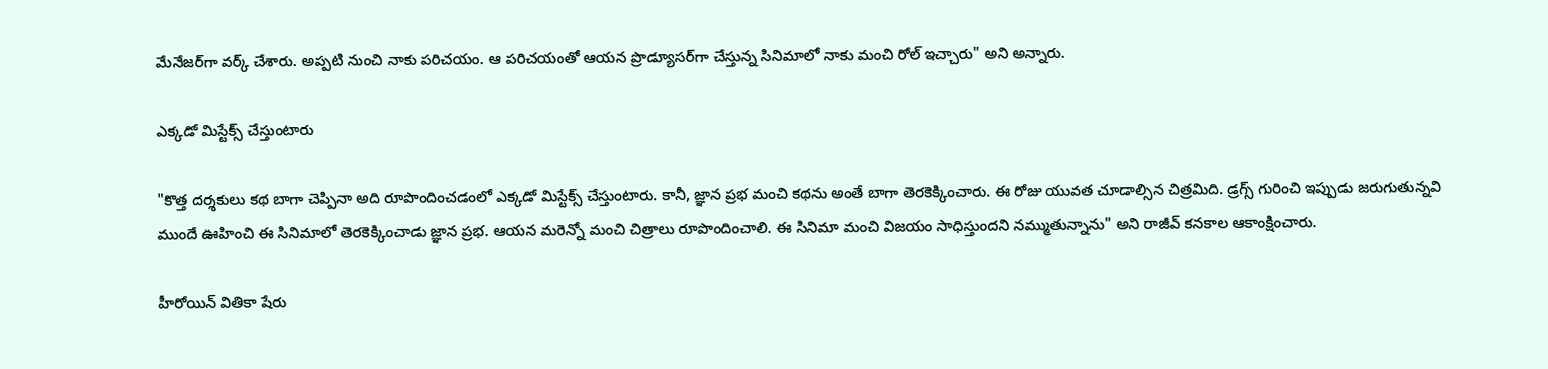మేనేజర్‌గా వర్క్ చేశారు. అప్పటి నుంచి నాకు పరిచయం. ఆ పరిచయంతో ఆయన ప్రొడ్యూసర్‌గా చేస్తున్న సినిమాలో నాకు మంచి రోల్ ఇచ్చారు" అని అన్నారు.

ఎక్కడో మిస్టేక్స్ చేస్తుంటారు

"కొత్త దర్శకులు కథ బాగా చెప్పినా అది రూపొందించడంలో ఎక్కడో మిస్టేక్స్ చేస్తుంటారు. కానీ, జ్ఞాన ప్రభ మంచి కథను అంతే బాగా తెరకెక్కించారు. ఈ రోజు యువత చూడాల్సిన చిత్రమిది. డ్రగ్స్ గురించి ఇప్పుడు జరుగుతున్నవి ముందే ఊహించి ఈ సినిమాలో తెరకెక్కించాడు జ్ఞాన ప్రభ. ఆయన మరెన్నో మంచి చిత్రాలు రూపొందించాలి. ఈ సినిమా మంచి విజయం సాధిస్తుందని నమ్ముతున్నాను" అని రాజీవ్ కనకాల ఆకాంక్షించారు.

హీరోయిన్ వితికా షేరు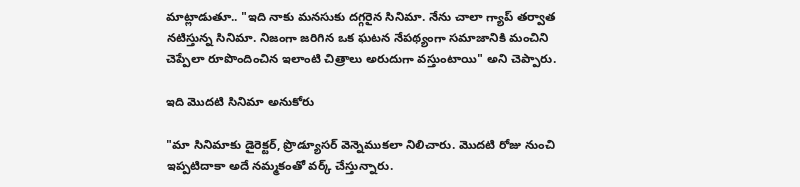మాట్లాడుతూ.. "ఇది నాకు మనసుకు దగ్గరైన సినిమా. నేను చాలా గ్యాప్ తర్వాత నటిస్తున్న సినిమా. నిజంగా జరిగిన ఒక ఘటన నేపథ్యంగా సమాజానికి మంచిని చెప్పేలా రూపొందించిన ఇలాంటి చిత్రాలు అరుదుగా వస్తుంటాయి" అని చెప్పారు.

ఇది మొదటి సినిమా అనుకోరు

"మా సినిమాకు డైరెక్టర్, ప్రొడ్యూసర్ వెన్నెముకలా నిలిచారు. మొదటి రోజు నుంచి ఇప్పటిదాకా అదే నమ్మకంతో వర్క్ చేస్తున్నారు.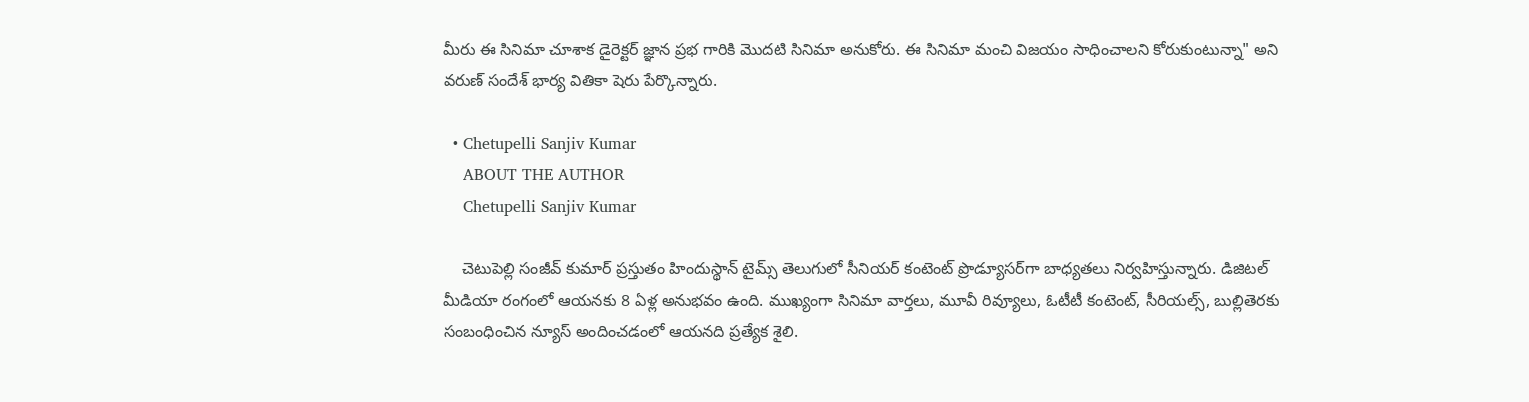మీరు ఈ సినిమా చూశాక డైరెక్టర్ జ్ఞాన ప్రభ గారికి మొదటి సినిమా అనుకోరు. ఈ సినిమా మంచి విజయం సాధించాలని కోరుకుంటున్నా" అని వరుణ్ సందేశ్ భార్య వితికా షెరు పేర్కొన్నారు.

  • Chetupelli Sanjiv Kumar
    ABOUT THE AUTHOR
    Chetupelli Sanjiv Kumar

    చెటుపెల్లి సంజీవ్ కుమార్ ప్రస్తుతం హిందుస్థాన్ టైమ్స్ తెలుగులో సీనియర్ కంటెంట్ ప్రొడ్యూసర్‌గా బాధ్యతలు నిర్వహిస్తున్నారు. డిజిటల్ మీడియా రంగంలో ఆయనకు 8 ఏళ్ల అనుభవం ఉంది. ముఖ్యంగా సినిమా వార్తలు, మూవీ రివ్యూలు, ఓటీటీ కంటెంట్, సీరియల్స్, బుల్లితెరకు సంబంధించిన న్యూస్ అందించడంలో ఆయనది ప్రత్యేక శైలి.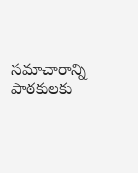సమాచారాన్ని పాఠకులకు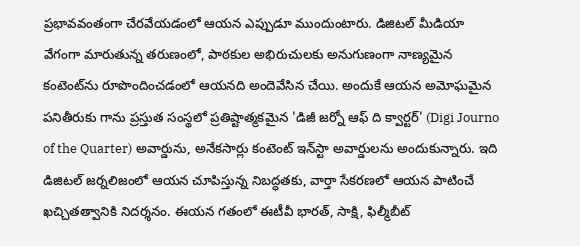ప్రభావవంతంగా చేరవేయడంలో ఆయన ఎప్పుడూ ముందుంటారు. డిజిటల్ మీడియా వేగంగా మారుతున్న తరుణంలో, పాఠకుల అభిరుచులకు అనుగుణంగా నాణ్యమైన కంటెంట్‌ను రూపొందించడంలో ఆయనది అందెవేసిన చేయి. అందుకే ఆయన అమోఘమైన పనితీరుకు గాను ప్రస్తుత సంస్థలో ప్రతిష్టాత్మకమైన 'డిజీ జర్నో ఆఫ్ ది క్వార్టర్' (Digi Journo of the Quarter) అవార్డును, అనేకసార్లు కంటెంట్ ఇన్‌స్టా అవార్డులను అందుకున్నారు. ఇది డిజిటల్ జర్నలిజంలో ఆయన చూపిస్తున్న నిబద్ధతకు, వార్తా సేకరణలో ఆయన పాటించే ఖచ్చితత్వానికి నిదర్శనం. ఈయన గతంలో ఈటీవీ భారత్, సాక్షి, ఫిల్మీబీట్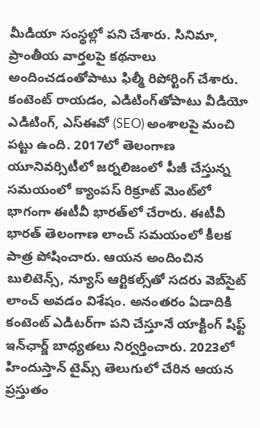మీడియా సంస్థల్లో పని చేశారు. సినిమా, ప్రాంతీయ వార్తలపై కథనాలు అందించడంతోపాటు ఫిల్మీ రిపోర్టింగ్ చేశారు. కంటెంట్ రాయడం, ఎడిటింగ్‌తోపాటు వీడియో ఎడిటింగ్, ఎస్‌ఈవో (SEO) అంశాలపై మంచి పట్టు ఉంది. 2017లో తెలంగాణ యూనివర్సిటీలో జర్నలిజంలో పీజీ చేస్తున్న సమయంలో క్యాంపస్ రిక్రూట్ మెంట్‌లో భాగంగా ఈటీవీ భారత్‌లో చేరారు. ఈటీవీ భారత్ తెలంగాణ లాంచ్ సమయంలో కీలక పాత్ర పోషించారు. ఆయన అందించిన బులిటెన్స్, న్యూస్ ఆర్టికల్స్‌తో సదరు వెబ్‌సైట్ లాంచ్ అవడం విశేషం. అనంతరం ఏడాదికి కంటెంట్ ఎడిటర్‌గా పని చేస్తూనే యాక్టింగ్ షిఫ్ట్ ఇన్‌ఛార్జ్ బాధ్యతలు నిర్వర్తించారు. 2023లో హిందుస్తాన్ టైమ్స్ తెలుగులో చేరిన ఆయన ప్రస్తుతం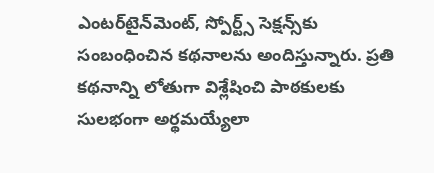ఎంటర్‌టైన్‌మెంట్, స్పోర్ట్స్ సెక్షన్స్‌కు సంబంధించిన కథనాలను అందిస్తున్నారు. ప్రతి కథనాన్ని లోతుగా విశ్లేషించి పాఠకులకు సులభంగా అర్థమయ్యేలా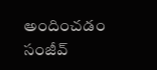అందించడం సంజీవ్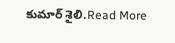కుమార్ శైలి.Read More